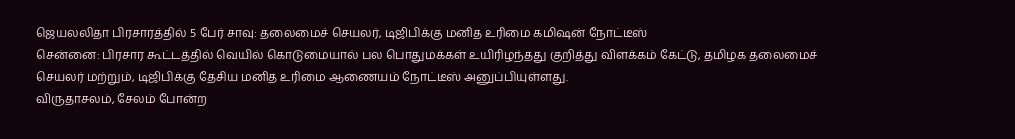ஜெயலலிதா பிரசாரத்தில் 5 பேர் சாவு: தலைமைச் செயலர், டிஜிபிக்கு மனித உரிமை கமிஷன் நோட்டீஸ்
சென்னை: பிரசார கூட்டத்தில் வெயில் கொடுமையால் பல பொதுமக்கள் உயிரிழந்தது குறித்து விளக்கம் கேட்டு, தமிழக தலைமைச் செயலர் மற்றும், டிஜிபிக்கு தேசிய மனித உரிமை ஆணையம் நோட்டீஸ் அனுப்பியுள்ளது.
விருதாசலம், சேலம் போன்ற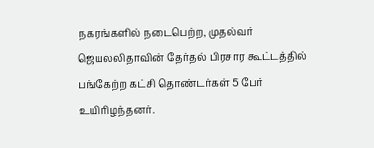நகரங்களில் நடைபெற்ற, முதல்வர் ஜெயலலிதாவின் தேர்தல் பிரசார கூட்டத்தில் பங்கேற்ற கட்சி தொண்டர்கள் 5 பேர் உயிரிழந்தனர்.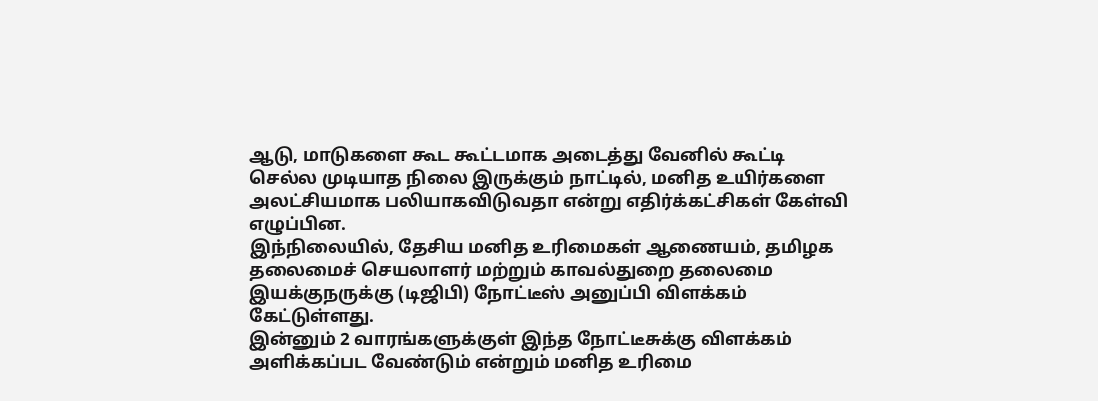ஆடு, மாடுகளை கூட கூட்டமாக அடைத்து வேனில் கூட்டி செல்ல முடியாத நிலை இருக்கும் நாட்டில், மனித உயிர்களை அலட்சியமாக பலியாகவிடுவதா என்று எதிர்க்கட்சிகள் கேள்வி எழுப்பின.
இந்நிலையில், தேசிய மனித உரிமைகள் ஆணையம், தமிழக தலைமைச் செயலாளர் மற்றும் காவல்துறை தலைமை இயக்குநருக்கு (டிஜிபி) நோட்டீஸ் அனுப்பி விளக்கம் கேட்டுள்ளது.
இன்னும் 2 வாரங்களுக்குள் இந்த நோட்டீசுக்கு விளக்கம் அளிக்கப்பட வேண்டும் என்றும் மனித உரிமை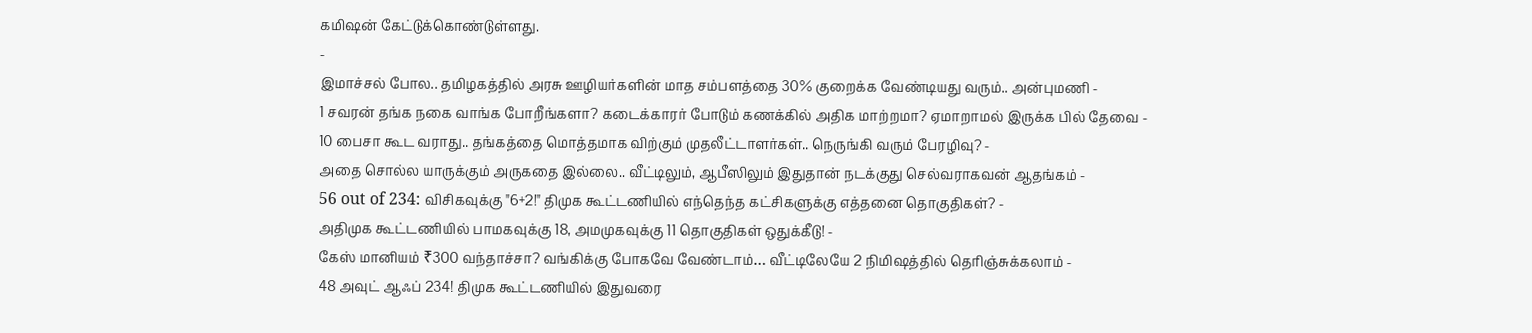கமிஷன் கேட்டுக்கொண்டுள்ளது.
-
இமாச்சல் போல.. தமிழகத்தில் அரசு ஊழியர்களின் மாத சம்பளத்தை 30% குறைக்க வேண்டியது வரும்.. அன்புமணி -
1 சவரன் தங்க நகை வாங்க போறீங்களா? கடைக்காரர் போடும் கணக்கில் அதிக மாற்றமா? ஏமாறாமல் இருக்க பில் தேவை -
10 பைசா கூட வராது.. தங்கத்தை மொத்தமாக விற்கும் முதலீட்டாளர்கள்.. நெருங்கி வரும் பேரழிவு? -
அதை சொல்ல யாருக்கும் அருகதை இல்லை.. வீட்டிலும், ஆபீஸிலும் இதுதான் நடக்குது செல்வராகவன் ஆதங்கம் -
56 out of 234: விசிகவுக்கு "6+2!" திமுக கூட்டணியில் எந்தெந்த கட்சிகளுக்கு எத்தனை தொகுதிகள்? -
அதிமுக கூட்டணியில் பாமகவுக்கு 18, அமமுகவுக்கு 11 தொகுதிகள் ஒதுக்கீடு! -
கேஸ் மானியம் ₹300 வந்தாச்சா? வங்கிக்கு போகவே வேண்டாம்… வீட்டிலேயே 2 நிமிஷத்தில் தெரிஞ்சுக்கலாம் -
48 அவுட் ஆஃப் 234! திமுக கூட்டணியில் இதுவரை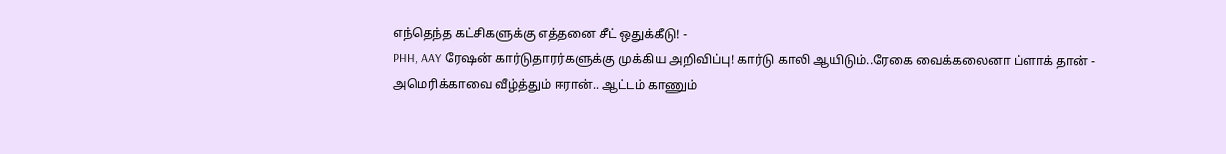எந்தெந்த கட்சிகளுக்கு எத்தனை சீட் ஒதுக்கீடு! -
PHH, AAY ரேஷன் கார்டுதாரர்களுக்கு முக்கிய அறிவிப்பு! கார்டு காலி ஆயிடும்..ரேகை வைக்கலைனா ப்ளாக் தான் -
அமெரிக்காவை வீழ்த்தும் ஈரான்.. ஆட்டம் காணும்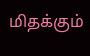மிதக்கும்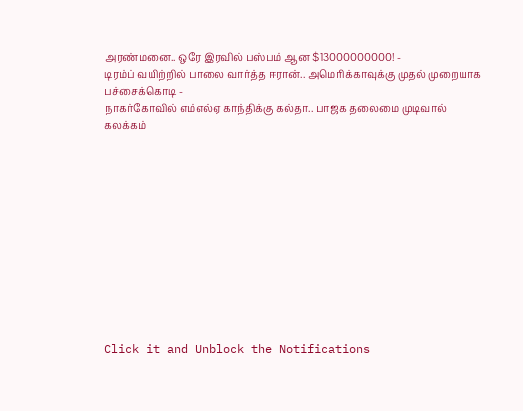அரண்மனை.. ஒரே இரவில் பஸ்பம் ஆன $13000000000! -
டிரம்ப் வயிற்றில் பாலை வார்த்த ஈரான்.. அமெரிக்காவுக்கு முதல் முறையாக பச்சைக்கொடி -
நாகர்கோவில் எம்எல்ஏ காந்திக்கு கல்தா.. பாஜக தலைமை முடிவால் கலக்கம்












Click it and Unblock the Notifications